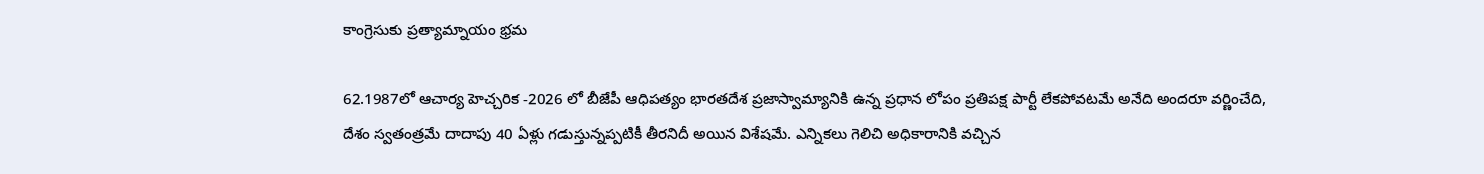కాంగ్రెసుకు ప్రత్యామ్నాయం భ్రమ

62.1987లో ఆచార్య హెచ్చరిక -2026 లో బీజేపీ ఆధిపత్యం భారతదేశ ప్రజాస్వామ్యానికి ఉన్న ప్రధాన లోపం ప్రతిపక్ష పార్టీ లేకపోవటమే అనేది అందరూ వర్ణించేది, దేశం స్వతంత్రమే దాదాపు 40 ఏళ్లు గడుస్తున్నప్పటికీ తీరనిదీ అయిన విశేషమే. ఎన్నికలు గెలిచి అధికారానికి వచ్చిన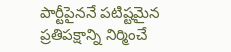పార్టీపైననే పటిష్టమైన ప్రతిపక్షాన్ని నిర్మించే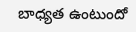బాధ్యత ఉంటుందో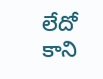లేదో కాని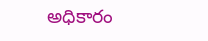అధికారం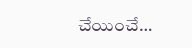చేయించే…